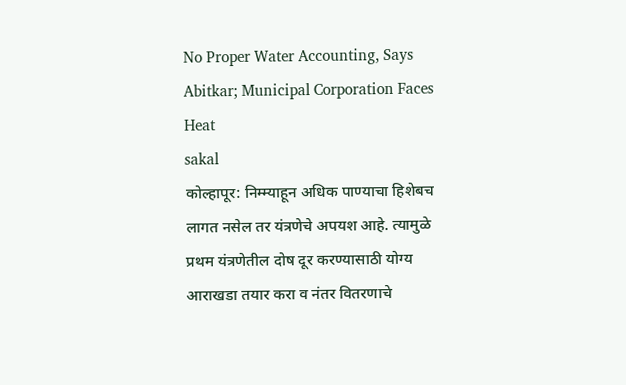No Proper Water Accounting, Says Abitkar; Municipal Corporation Faces Heat
sakal
कोल्हापूर: निम्म्याहून अधिक पाण्याचा हिशेबच लागत नसेल तर यंत्रणेचे अपयश आहे. त्यामुळे प्रथम यंत्रणेतील दोष दूर करण्यासाठी योग्य आराखडा तयार करा व नंतर वितरणाचे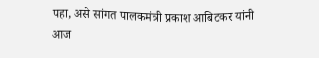पहा, असे सांगत पालकमंत्री प्रकाश आबिटकर यांनी आज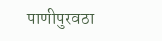पाणीपुरवठा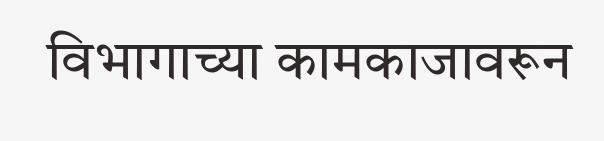विभागाच्या कामकाजावरून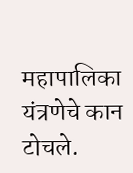महापालिका यंत्रणेचे कान टोचले.